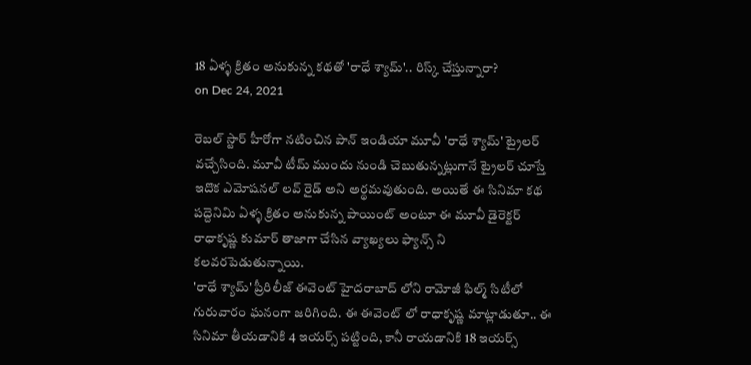18 ఏళ్ళ క్రితం అనుకున్న కథతో 'రాధే శ్యామ్'.. రిస్క్ చేస్తున్నారా?
on Dec 24, 2021

రెబల్ స్టార్ హీరోగా నటించిన పాన్ ఇండియా మూవీ 'రాధే శ్యామ్' ట్రైలర్ వచ్చేసింది. మూవీ టీమ్ ముందు నుండి చెబుతున్నట్లుగానే ట్రైలర్ చూస్తే ఇదొక ఎమోషనల్ లవ్ రైడ్ అని అర్థమవుతుంది. అయితే ఈ సినిమా కథ పద్దెనిమి ఏళ్ళ క్రితం అనుకున్న పాయింట్ అంటూ ఈ మూవీ డైరెక్టర్ రాధాకృష్ణ కుమార్ తాజాగా చేసిన వ్యాఖ్యలు ఫ్యాన్స్ ని కలవరపెడుతున్నాయి.
'రాధే శ్యామ్' ప్రీరిలీజ్ ఈవెంట్ హైదరాబాద్ లోని రామోజీ ఫిల్మ్ సిటీలో గురువారం ఘనంగా జరిగింది. ఈ ఈవెంట్ లో రాధాకృష్ణ మాట్లాడుతూ.. ఈ సినిమా తీయడానికి 4 ఇయర్స్ పట్టింది, కానీ రాయడానికి 18 ఇయర్స్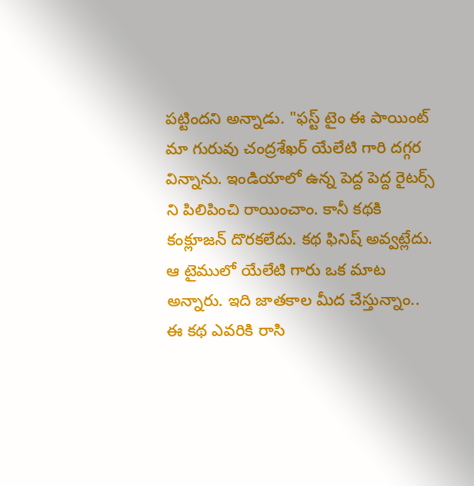పట్టిందని అన్నాడు. "ఫస్ట్ టైం ఈ పాయింట్ మా గురువు చంద్రశేఖర్ యేలేటి గారి దగ్గర విన్నాను. ఇండియాలో ఉన్న పెద్ద పెద్ద రైటర్స్ ని పిలిపించి రాయించాం. కానీ కథకి కంక్లూజన్ దొరకలేదు. కథ ఫినిష్ అవ్వట్లేదు. ఆ టైములో యేలేటి గారు ఒక మాట అన్నారు. ఇది జాతకాల మీద చేస్తున్నాం.. ఈ కథ ఎవరికి రాసి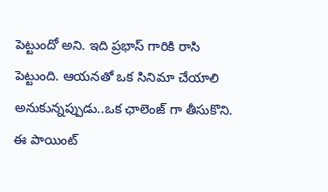పెట్టుందో అని. ఇది ప్రభాస్ గారికి రాసి పెట్టుంది. ఆయనతో ఒక సినిమా చేయాలి అనుకున్నప్పుడు..ఒక ఛాలెంజ్ గా తీసుకొని. ఈ పాయింట్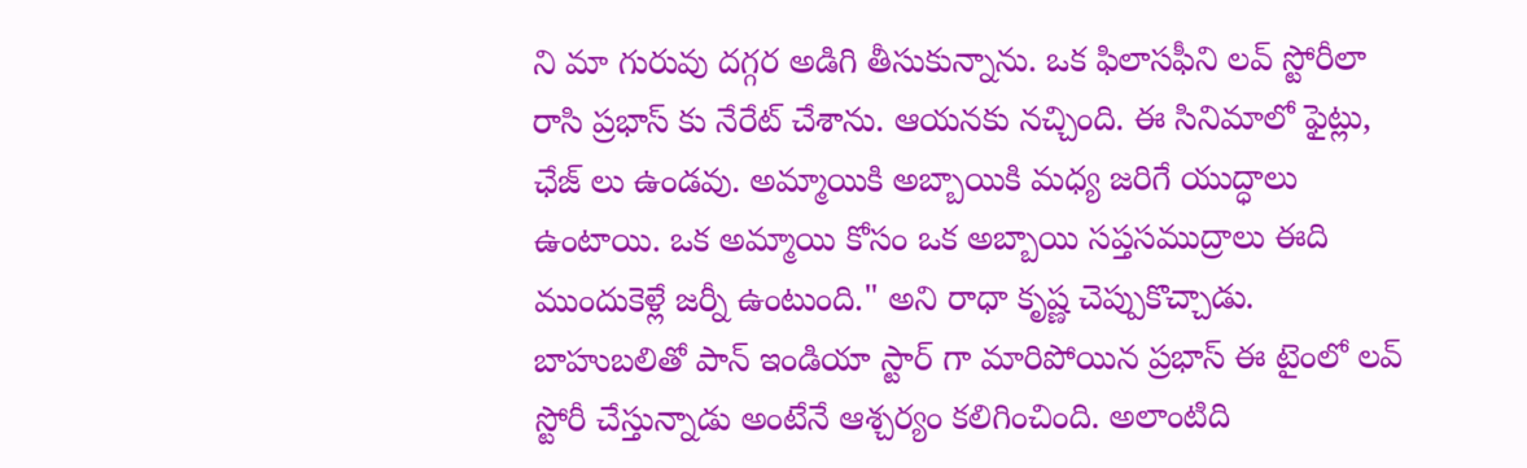ని మా గురువు దగ్గర అడిగి తీసుకున్నాను. ఒక ఫిలాసఫీని లవ్ స్టోరీలా రాసి ప్రభాస్ కు నేరేట్ చేశాను. ఆయనకు నచ్చింది. ఈ సినిమాలో ఫైట్లు, ఛేజ్ లు ఉండవు. అమ్మాయికి అబ్బాయికి మధ్య జరిగే యుద్ధాలు ఉంటాయి. ఒక అమ్మాయి కోసం ఒక అబ్బాయి సప్తసముద్రాలు ఈది ముందుకెళ్లే జర్నీ ఉంటుంది." అని రాధా కృష్ణ చెప్పుకొచ్చాడు.
బాహుబలితో పాన్ ఇండియా స్టార్ గా మారిపోయిన ప్రభాస్ ఈ టైంలో లవ్ స్టోరీ చేస్తున్నాడు అంటేనే ఆశ్చర్యం కలిగించింది. అలాంటిది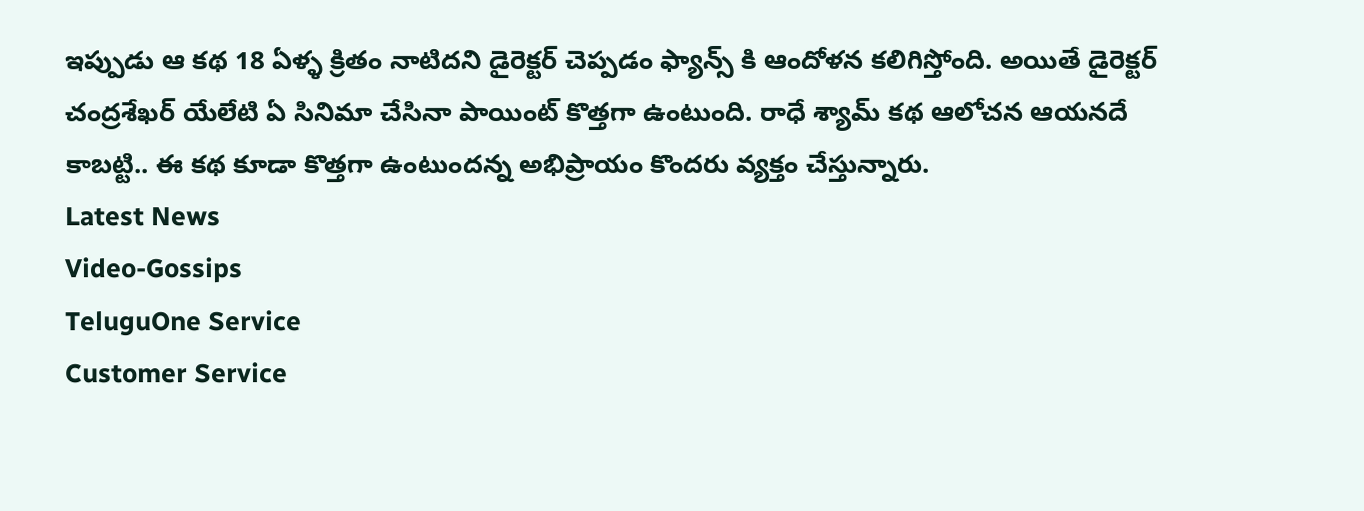ఇప్పుడు ఆ కథ 18 ఏళ్ళ క్రితం నాటిదని డైరెక్టర్ చెప్పడం ఫ్యాన్స్ కి ఆందోళన కలిగిస్తోంది. అయితే డైరెక్టర్ చంద్రశేఖర్ యేలేటి ఏ సినిమా చేసినా పాయింట్ కొత్తగా ఉంటుంది. రాధే శ్యామ్ కథ ఆలోచన ఆయనదే కాబట్టి.. ఈ కథ కూడా కొత్తగా ఉంటుందన్న అభిప్రాయం కొందరు వ్యక్తం చేస్తున్నారు.
Latest News
Video-Gossips
TeluguOne Service
Customer Service